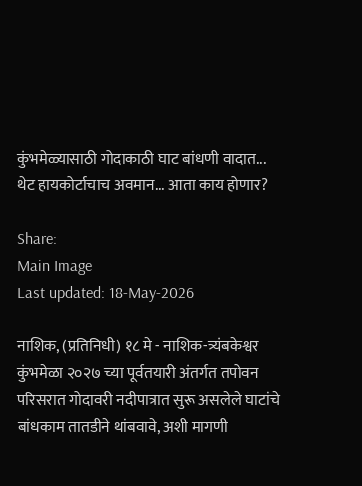कुंभमेळ्यासाठी गोदाकाठी घाट बांधणी वादात... थेट हायकोर्टाचाच अवमान... आता काय होणार?

Share:
Main Image
Last updated: 18-May-2026

नाशिक, (प्रतिनिधी) १८ मे - नाशिक-त्र्यंबकेश्वर कुंभमेळा २०२७ च्या पूर्वतयारी अंतर्गत तपोवन परिसरात गोदावरी नदीपात्रात सुरू असलेले घाटांचे बांधकाम तातडीने थांबवावे, अशी मागणी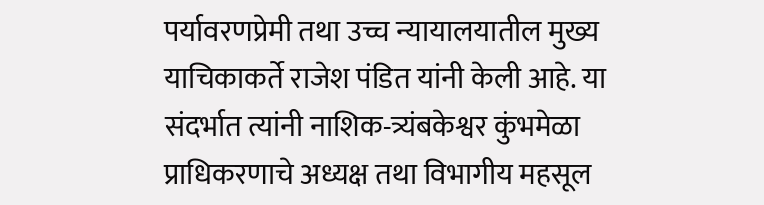पर्यावरणप्रेमी तथा उच्च न्यायालयातील मुख्य याचिकाकर्ते राजेश पंडित यांनी केली आहे. या संदर्भात त्यांनी नाशिक-त्र्यंबकेश्वर कुंभमेळा प्राधिकरणाचे अध्यक्ष तथा विभागीय महसूल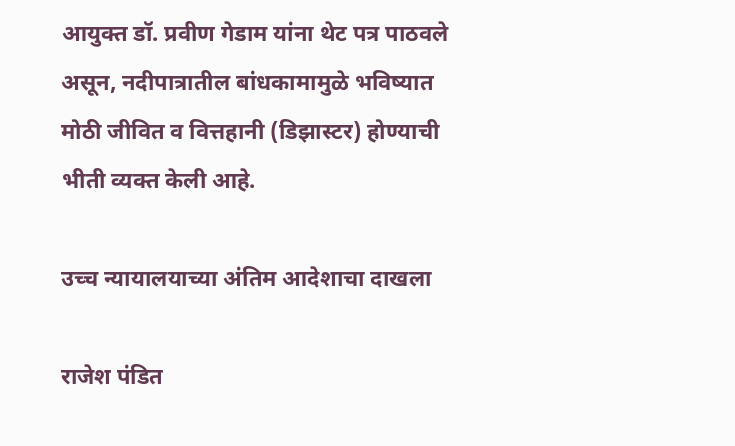आयुक्त डॉ. प्रवीण गेडाम यांना थेट पत्र पाठवले असून, नदीपात्रातील बांधकामामुळे भविष्यात मोठी जीवित व वित्तहानी (डिझास्टर) होण्याची भीती व्यक्त केली आहे.

उच्च न्यायालयाच्या अंतिम आदेशाचा दाखला

राजेश पंडित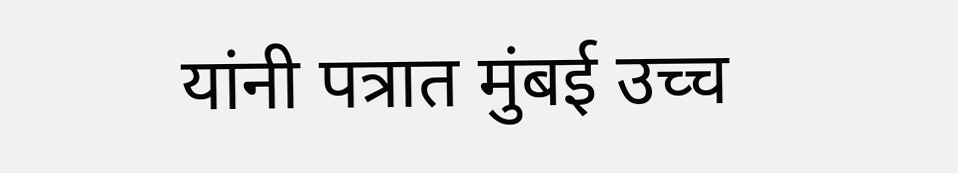यांनी पत्रात मुंबई उच्च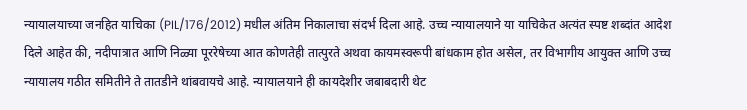न्यायालयाच्या जनहित याचिका (PIL/176/2012) मधील अंतिम निकालाचा संदर्भ दिला आहे. उच्च न्यायालयाने या याचिकेत अत्यंत स्पष्ट शब्दांत आदेश दिले आहेत की, नदीपात्रात आणि निळ्या पूररेषेच्या आत कोणतेही तात्पुरते अथवा कायमस्वरूपी बांधकाम होत असेल, तर विभागीय आयुक्त आणि उच्च न्यायालय गठीत समितीने ते तातडीने थांबवायचे आहे. न्यायालयाने ही कायदेशीर जबाबदारी थेट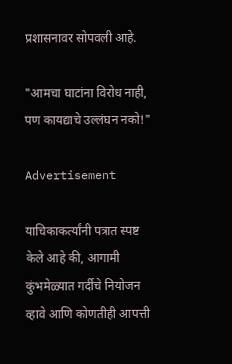प्रशासनावर सोपवली आहे.

"आमचा घाटांना विरोध नाही, पण कायद्याचे उल्लंघन नको!"

Advertisement

याचिकाकर्त्यांनी पत्रात स्पष्ट केले आहे की, आगामी कुंभमेळ्यात गर्दीचे नियोजन व्हावे आणि कोणतीही आपत्ती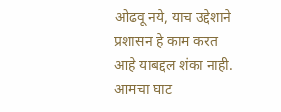ओढवू नये, याच उद्देशाने प्रशासन हे काम करत आहे याबद्दल शंका नाही. आमचा घाट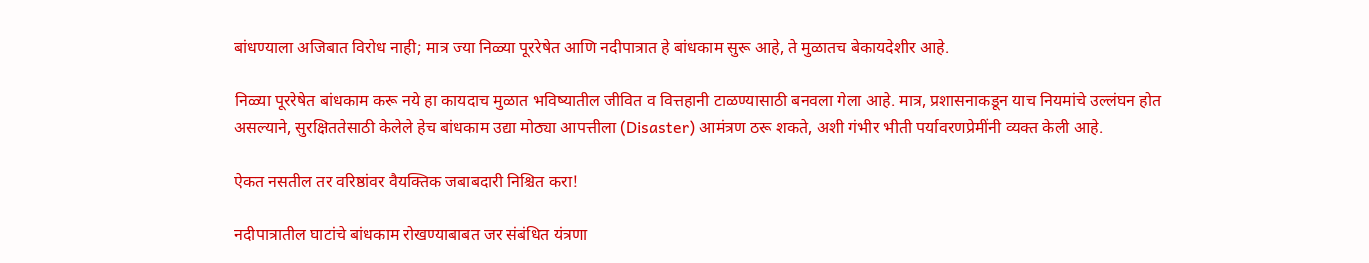बांधण्याला अजिबात विरोध नाही; मात्र ज्या निळ्या पूररेषेत आणि नदीपात्रात हे बांधकाम सुरू आहे, ते मुळातच बेकायदेशीर आहे.

निळ्या पूररेषेत बांधकाम करू नये हा कायदाच मुळात भविष्यातील जीवित व वित्तहानी टाळण्यासाठी बनवला गेला आहे. मात्र, प्रशासनाकडून याच नियमांचे उल्लंघन होत असल्याने, सुरक्षिततेसाठी केलेले हेच बांधकाम उद्या मोठ्या आपत्तीला (Disaster) आमंत्रण ठरू शकते, अशी गंभीर भीती पर्यावरणप्रेमींनी व्यक्त केली आहे.

ऐकत नसतील तर वरिष्ठांवर वैयक्तिक जबाबदारी निश्चित करा!

नदीपात्रातील घाटांचे बांधकाम रोखण्याबाबत जर संबंधित यंत्रणा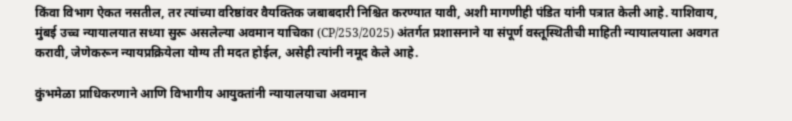किंवा विभाग ऐकत नसतील, तर त्यांच्या वरिष्ठांवर वैयक्तिक जबाबदारी निश्चित करण्यात यावी, अशी मागणीही पंडित यांनी पत्रात केली आहे. याशिवाय, मुंबई उच्च न्यायालयात सध्या सुरू असलेल्या अवमान याचिका (CP/253/2025) अंतर्गत प्रशासनाने या संपूर्ण वस्तूस्थितीची माहिती न्यायालयाला अवगत करावी, जेणेकरून न्यायप्रक्रियेला योग्य ती मदत होईल, असेही त्यांनी नमूद केले आहे.

कुंभमेळा प्राधिकरणाने आणि विभागीय आयुक्तांनी न्यायालयाचा अवमान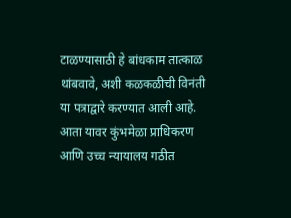टाळण्यासाठी हे बांधकाम तात्काळ थांबवावे, अशी कळकळीची विनंती या पत्राद्वारे करण्यात आली आहे. आता यावर कुंभमेळा प्राधिकरण आणि उच्च न्यायालय गठीत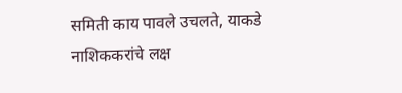समिती काय पावले उचलते, याकडे नाशिककरांचे लक्ष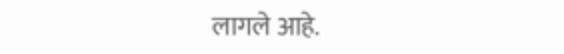लागले आहे.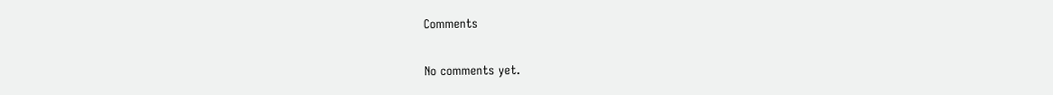Comments

No comments yet.